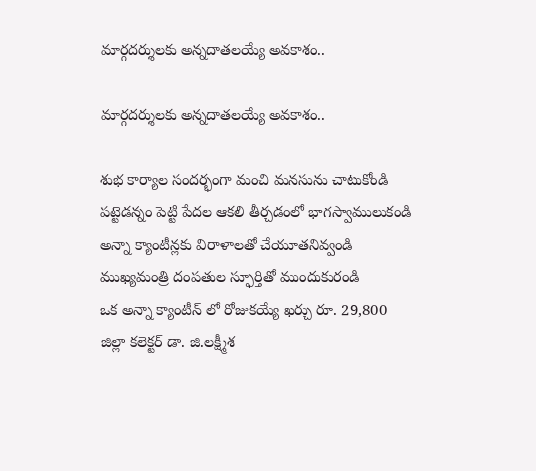మార్గ‌ద‌ర్శుల‌కు అన్న‌దాత‌లయ్యే అవ‌కాశం..

మార్గ‌ద‌ర్శుల‌కు అన్న‌దాత‌లయ్యే అవ‌కాశం..

శుభ కార్యాల సంద‌ర్భంగా మంచి మ‌న‌సును చాటుకోండి
ప‌ట్టెడ‌న్నం పెట్టి పేద‌ల ఆక‌లి తీర్చ‌డంలో భాగ‌స్వాములుకండి
అన్నా క్యాంటీన్ల‌కు విరాళాల‌తో చేయూత‌నివ్వండి
ముఖ్య‌మంత్రి దంప‌తుల స్ఫూర్తితో ముందుకురండి
ఒక అన్నా క్యాంటీన్ లో రోజుక‌య్యే ఖ‌ర్చు రూ. 29,800
జిల్లా క‌లెక్ట‌ర్ డా. జి.ల‌క్ష్మీశ‌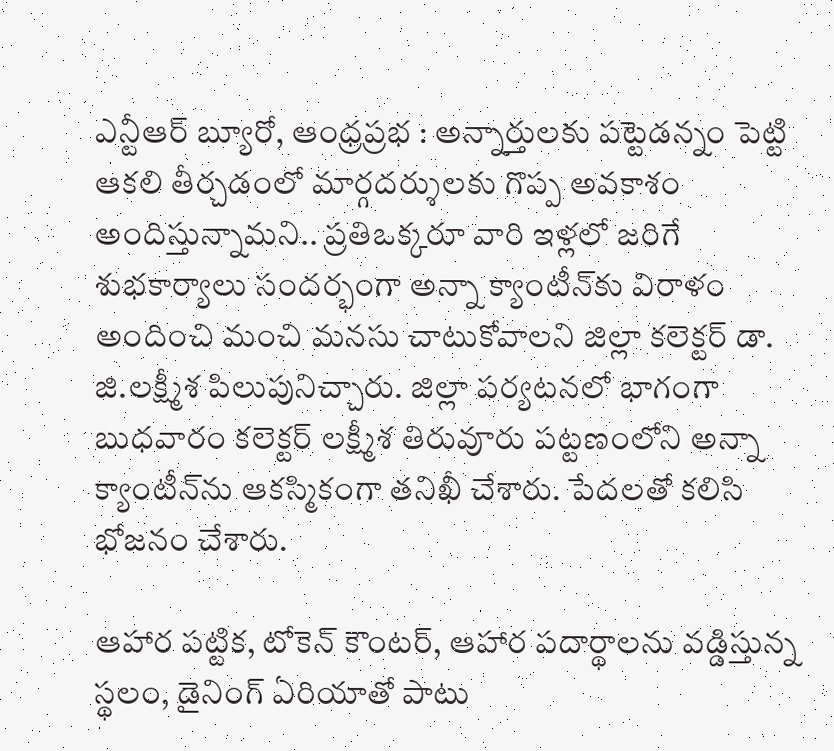ఎన్టీఆర్ బ్యూరో, ఆంధ్రప్రభ : అన్నార్తుల‌కు ప‌ట్టెడ‌న్నం పెట్టి ఆక‌లి తీర్చ‌డంలో మార్గ‌ద‌ర్శుల‌కు గొప్ప అవ‌కాశం అందిస్తున్నామ‌ని.. ప్ర‌తిఒక్క‌రూ వారి ఇళ్ల‌లో జ‌రిగే శుభ‌కార్యాలు సంద‌ర్భంగా అన్నా క్యాంటీన్‌కు విరాళం అందించి మంచి మ‌న‌సు చాటుకోవాల‌ని జిల్లా క‌లెక్ట‌ర్ డా. జి.ల‌క్ష్మీశ పిలుపునిచ్చారు. జిల్లా ప‌ర్య‌ట‌న‌లో భాగంగా బుధ‌వారం క‌లెక్ట‌ర్ ల‌క్ష్మీశ తిరువూరు ప‌ట్ట‌ణంలోని అన్నా క్యాంటీన్‌ను ఆక‌స్మికంగా త‌నిఖీ చేశారు. పేద‌ల‌తో క‌లిసి భోజ‌నం చేశారు.

ఆహార ప‌ట్టిక‌, టోకెన్ కౌంట‌ర్‌, ఆహార ప‌దార్థాల‌ను వ‌డ్డిస్తున్న స్థ‌లం, డైనింగ్ ఏరియాతో పాటు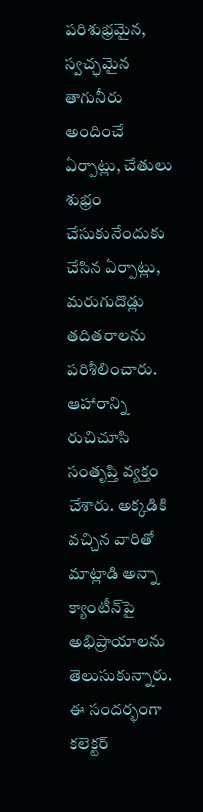ప‌రిశుభ్ర‌మైన, స్వ‌చ్ఛ‌మైన తాగునీరు అందించే ఏర్పాట్లు, చేతులు శుభ్రం చేసుకునేందుకు చేసిన ఏర్పాట్లు, మ‌రుగుదొడ్లు త‌దిత‌రాల‌ను ప‌రిశీలించారు. ఆహారాన్ని రుచిచూసి సంతృప్తి వ్య‌క్తం చేశారు. అక్క‌డికి వ‌చ్చిన వారితో మాట్లాడి అన్నా క్యాంటీన్‌పై అభిప్రాయాలను తెలుసుకున్నారు. ఈ సంద‌ర్భంగా క‌లెక్ట‌ర్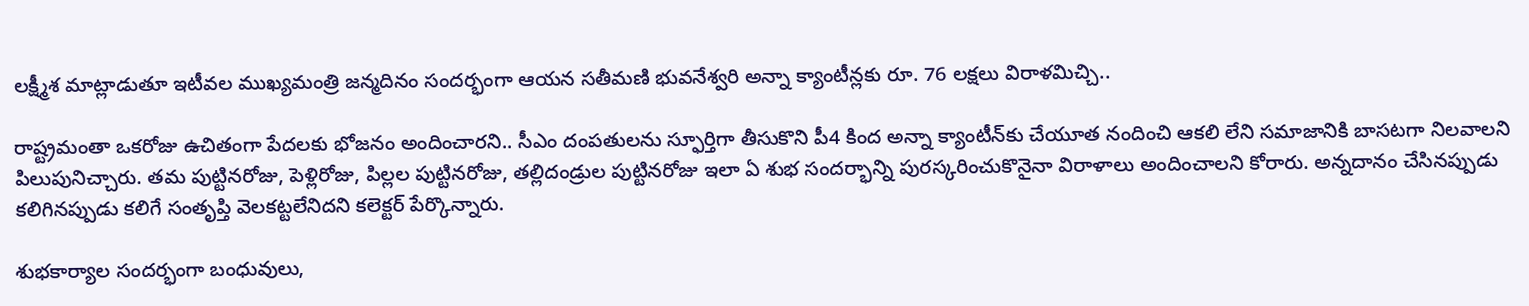ల‌క్ష్మీశ మాట్లాడుతూ ఇటీవ‌ల ముఖ్య‌మంత్రి జ‌న్మ‌దినం సంద‌ర్భంగా ఆయ‌న స‌తీమ‌ణి భువ‌నేశ్వ‌రి అన్నా క్యాంటీన్ల‌కు రూ. 76 ల‌క్ష‌లు విరాళ‌మిచ్చి..

రాష్ట్రమంతా ఒక‌రోజు ఉచితంగా పేద‌ల‌కు భోజ‌నం అందించార‌ని.. సీఎం దంప‌తులను స్ఫూర్తిగా తీసుకొని పీ4 కింద అన్నా క్యాంటీన్‌కు చేయూత నందించి ఆక‌లి లేని స‌మాజానికి బాస‌టగా నిల‌వాల‌ని పిలుపునిచ్చారు. తమ పుట్టినరోజు, పెళ్లిరోజు, పిల్ల‌ల పుట్టిన‌రోజు, త‌ల్లిదండ్రుల పుట్టిన‌రోజు ఇలా ఏ శుభ సంద‌ర్భాన్ని పుర‌స్క‌రించుకొనైనా విరాళాలు అందించాల‌ని కోరారు. అన్నదానం చేసినప్పుడు క‌లిగిన‌ప్పుడు క‌లిగే సంతృప్తి వెలక‌ట్ట‌లేనిద‌ని క‌లెక్ట‌ర్ పేర్కొన్నారు.

శుభ‌కార్యాల సంద‌ర్భంగా బంధువులు,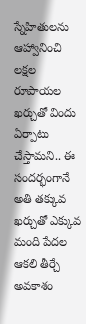స్నేహితుల‌ను ఆహ్వానించి ల‌క్ష‌ల రూపాయ‌ల ఖ‌ర్చుతో విందు ఏర్పాటు చేస్తామ‌ని.. ఈ సంద‌ర్భంగానే అతి త‌క్కువ ఖ‌ర్చుతో ఎక్కువ మంది పేద‌ల ఆక‌లి తీర్చే అవ‌కాశం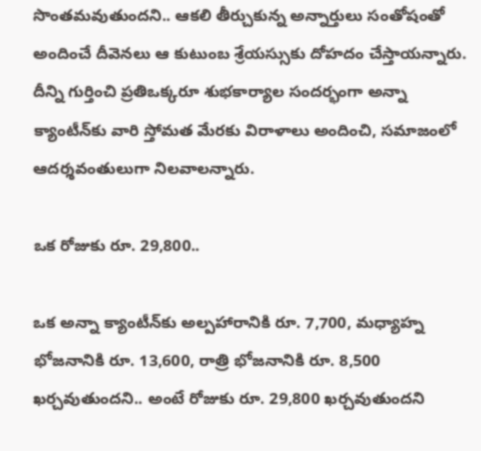సొంత‌మ‌వుతుంద‌ని.. ఆక‌లి తీర్చుకున్న అన్నార్తులు సంతోషంతో అందించే దీవెనలు ఆ కుటుంబ శ్రేయ‌స్సుకు దోహ‌దం చేస్తాయ‌న్నారు. దీన్ని గుర్తించి ప్ర‌తిఒక్క‌రూ శుభ‌కార్యాల సంద‌ర్భంగా అన్నా క్యాంటీన్‌కు వారి స్తోమ‌త మేర‌కు విరాళాలు అందించి, స‌మాజంలో ఆద‌ర్శ‌వంతులుగా నిల‌వాల‌న్నారు.

ఒక రోజుకు రూ. 29,800..

ఒక అన్నా క్యాంటీన్‌కు అల్ప‌హారానికి రూ. 7,700, మ‌ధ్యాహ్న భోజ‌నానికి రూ. 13,600, రాత్రి భోజ‌నానికి రూ. 8,500 ఖ‌ర్చ‌వుతుంద‌ని.. అంటే రోజుకు రూ. 29,800 ఖ‌ర్చ‌వుతుంద‌ని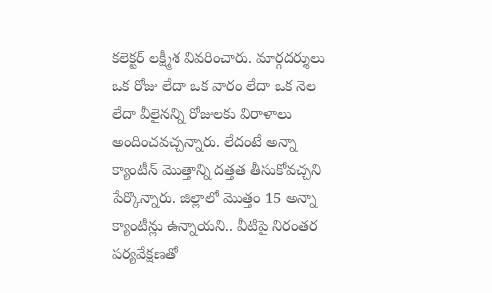క‌లెక్ట‌ర్ ల‌క్ష్మీశ వివ‌రించారు. మార్గ‌ద‌ర్శులు ఒక రోజు లేదా ఒక వారం లేదా ఒక నెల లేదా వీలైన‌న్ని రోజులకు విరాళాలు అందించ‌వ‌చ్చన్నారు. లేదంటే అన్నా క్యాంటీన్ మొత్తాన్ని ద‌త్త‌త తీసుకోవ‌చ్చ‌ని పేర్కొన్నారు. జిల్లాలో మొత్తం 15 అన్నా క్యాంటీన్లు ఉన్నాయ‌ని.. వీటిపై నిరంత‌ర ప‌ర్య‌వేక్ష‌ణ‌తో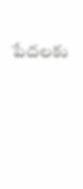పేద‌ల‌కు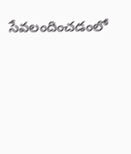సేవ‌లందించ‌డంలో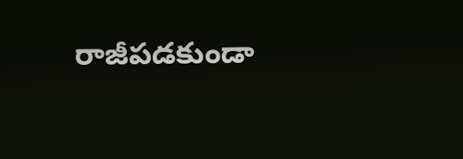రాజీప‌డ‌కుండా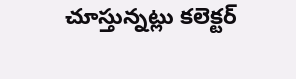చూస్తున్న‌ట్లు క‌లెక్ట‌ర్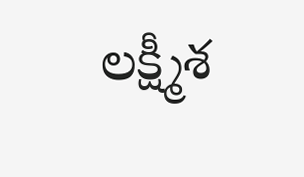ల‌క్ష్మీశ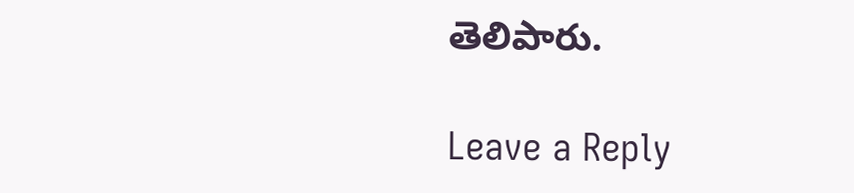తెలిపారు.

Leave a Reply